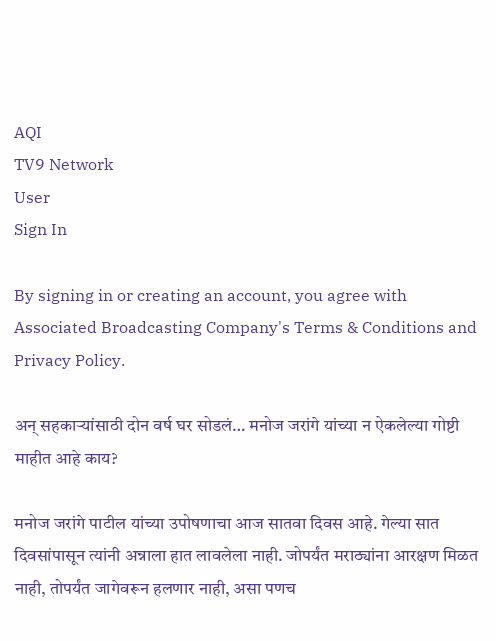AQI
TV9 Network
User
Sign In

By signing in or creating an account, you agree with Associated Broadcasting Company's Terms & Conditions and Privacy Policy.

अन् सहकाऱ्यांसाठी दोन वर्ष घर सोडलं… मनोज जरांगे यांच्या न ऐकलेल्या गोष्टी माहीत आहे काय?

मनोज जरांगे पाटील यांच्या उपोषणाचा आज सातवा दिवस आहे. गेल्या सात दिवसांपासून त्यांनी अन्नाला हात लावलेला नाही. जोपर्यंत मराठ्यांना आरक्षण मिळत नाही, तोपर्यंत जागेवरून हलणार नाही, असा पणच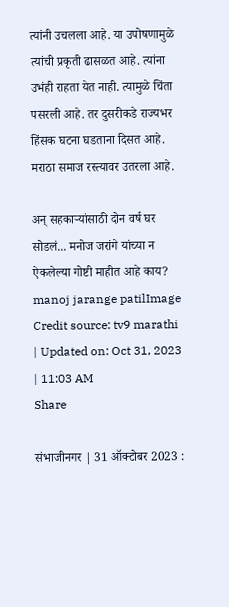त्यांनी उचलला आहे. या उपोषणामुळे त्यांची प्रकृती ढासळत आहे. त्यांना उभंही राहता येत नाही. त्यामुळे चिंता पसरली आहे. तर दुसरीकडे राज्यभर हिंसक घटना घडताना दिसत आहे. मराठा समाज रस्त्यावर उतरला आहे.

अन् सहकाऱ्यांसाठी दोन वर्ष घर सोडलं... मनोज जरांगे यांच्या न ऐकलेल्या गोष्टी माहीत आहे काय?
manoj jarange patilImage Credit source: tv9 marathi
| Updated on: Oct 31, 2023 | 11:03 AM
Share

संभाजीनगर | 31 ऑक्टोबर 2023 :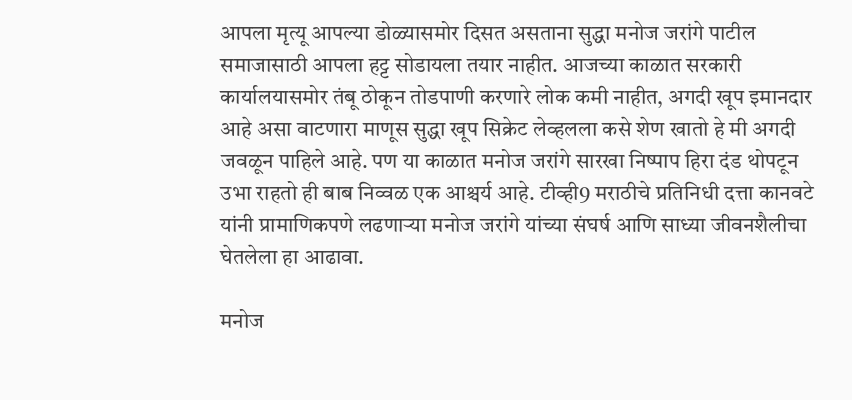आपला मृत्यू आपल्या डोळ्यासमोर दिसत असताना सुद्धा मनोज जरांगे पाटील समाजासाठी आपला हट्ट सोडायला तयार नाहीत. आजच्या काळात सरकारी कार्यालयासमोर तंबू ठोकून तोडपाणी करणारे लोक कमी नाहीत, अगदी खूप इमानदार आहे असा वाटणारा माणूस सुद्धा खूप सिक्रेट लेव्हलला कसे शेण खातो हे मी अगदी जवळून पाहिले आहे. पण या काळात मनोज जरांगे सारखा निष्पाप हिरा दंड थोपटून उभा राहतो ही बाब निव्वळ एक आश्चर्य आहे. टीव्ही9 मराठीचे प्रतिनिधी दत्ता कानवटे यांनी प्रामाणिकपणे लढणाऱ्या मनोज जरांगे यांच्या संघर्ष आणि साध्या जीवनशैलीचा घेतलेला हा आढावा.

मनोज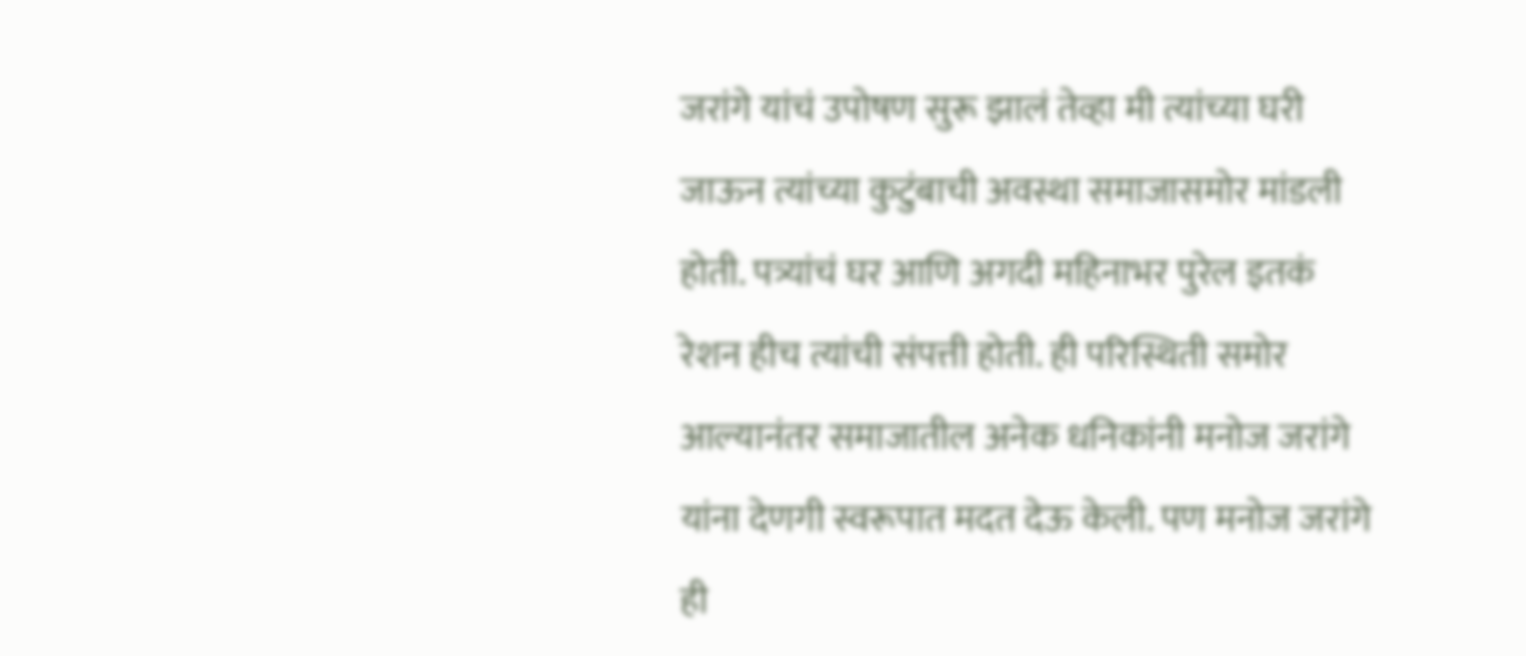जरांगे यांचं उपोषण सुरू झालं तेव्हा मी त्यांच्या घरी जाऊन त्यांच्या कुटुंबाची अवस्था समाजासमोर मांडली होती. पत्र्यांचं घर आणि अगदी महिनाभर पुरेल इतकं रेशन हीच त्यांची संपत्ती होती. ही परिस्थिती समोर आल्यानंतर समाजातील अनेक धनिकांनी मनोज जरांगे यांना देणगी स्वरूपात मदत देऊ केली. पण मनोज जरांगे ही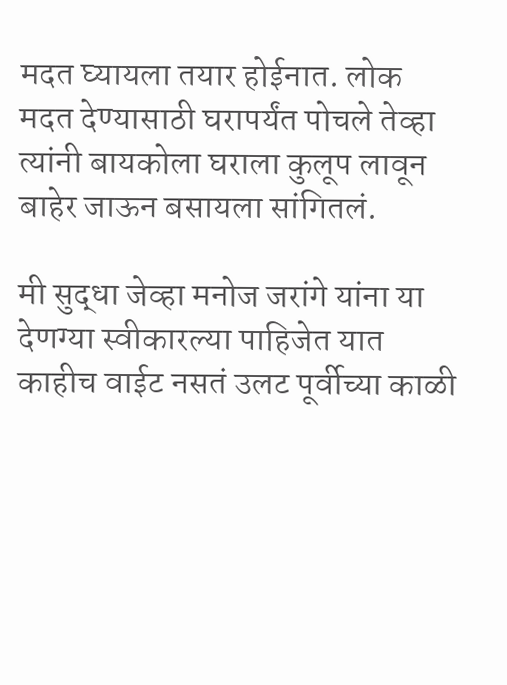मदत घ्यायला तयार होईनात. लोक मदत देण्यासाठी घरापर्यंत पोचले तेव्हा त्यांनी बायकोला घराला कुलूप लावून बाहेर जाऊन बसायला सांगितलं.

मी सुद्धा जेव्हा मनोज जरांगे यांना या देणग्या स्वीकारल्या पाहिजेत यात काहीच वाईट नसतं उलट पूर्वीच्या काळी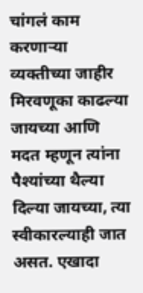चांगलं काम करणाऱ्या व्यक्तीच्या जाहीर मिरवणूका काढल्या जायच्या आणि मदत म्हणून त्यांना पैश्यांच्या थैल्या दिल्या जायच्या, त्या स्वीकारल्याही जात असत. एखादा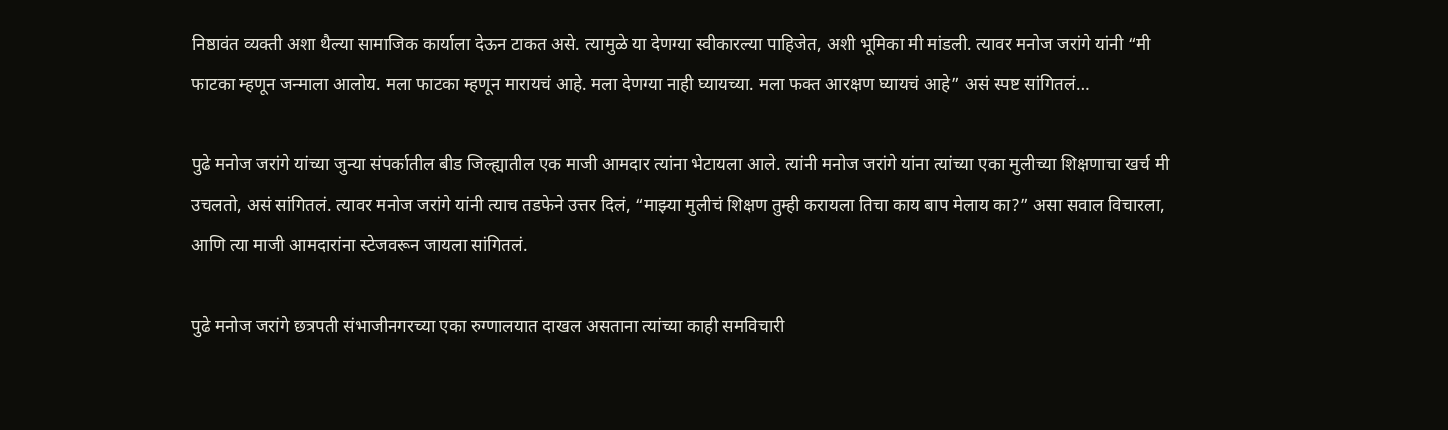निष्ठावंत व्यक्ती अशा थैल्या सामाजिक कार्याला देऊन टाकत असे. त्यामुळे या देणग्या स्वीकारल्या पाहिजेत, अशी भूमिका मी मांडली. त्यावर मनोज जरांगे यांनी “मी फाटका म्हणून जन्माला आलोय. मला फाटका म्हणून मारायचं आहे. मला देणग्या नाही घ्यायच्या. मला फक्त आरक्षण घ्यायचं आहे” असं स्पष्ट सांगितलं…

पुढे मनोज जरांगे यांच्या जुन्या संपर्कातील बीड जिल्ह्यातील एक माजी आमदार त्यांना भेटायला आले. त्यांनी मनोज जरांगे यांना त्यांच्या एका मुलीच्या शिक्षणाचा खर्च मी उचलतो, असं सांगितलं. त्यावर मनोज जरांगे यांनी त्याच तडफेने उत्तर दिलं, “माझ्या मुलीचं शिक्षण तुम्ही करायला तिचा काय बाप मेलाय का?” असा सवाल विचारला, आणि त्या माजी आमदारांना स्टेजवरून जायला सांगितलं.

पुढे मनोज जरांगे छत्रपती संभाजीनगरच्या एका रुग्णालयात दाखल असताना त्यांच्या काही समविचारी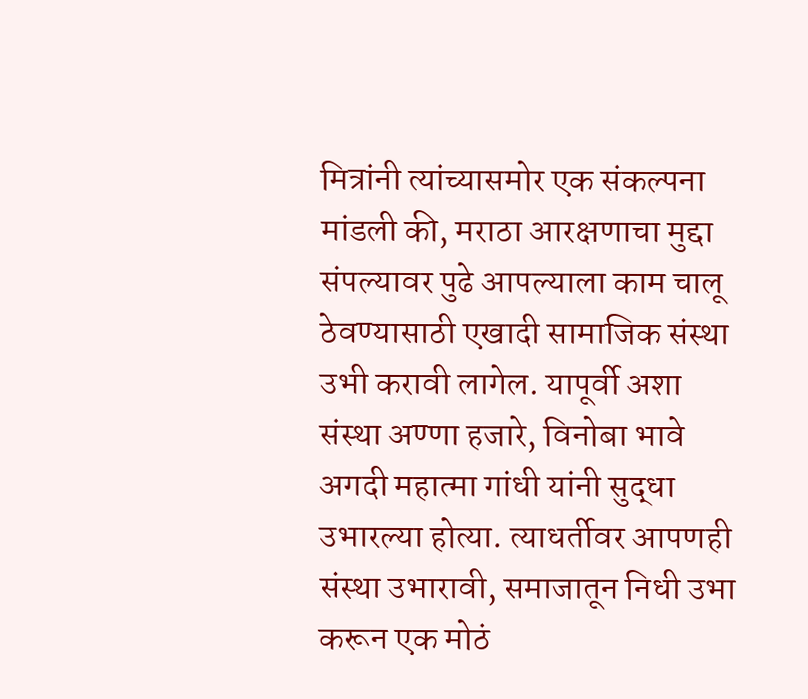मित्रांनी त्यांच्यासमोर एक संकल्पना मांडली की, मराठा आरक्षणाचा मुद्दा संपल्यावर पुढे आपल्याला काम चालू ठेवण्यासाठी एखादी सामाजिक संस्था उभी करावी लागेल. यापूर्वी अशा संस्था अण्णा हजारे, विनोबा भावे अगदी महात्मा गांधी यांनी सुद्धा उभारल्या होत्या. त्याधर्तीवर आपणही संस्था उभारावी, समाजातून निधी उभा करून एक मोठं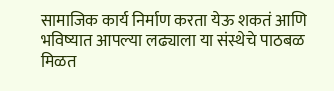सामाजिक कार्य निर्माण करता येऊ शकतं आणि भविष्यात आपल्या लढ्याला या संस्थेचे पाठबळ मिळत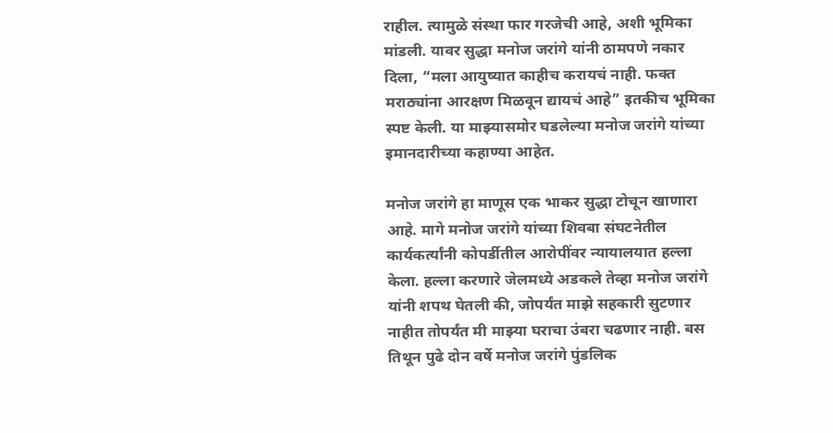राहील. त्यामुळे संस्था फार गरजेची आहे, अशी भूमिका मांडली. यावर सुद्धा मनोज जरांगे यांनी ठामपणे नकार दिला, “मला आयुष्यात काहीच करायचं नाही. फक्त मराठ्यांना आरक्षण मिळवून द्यायचं आहे” इतकीच भूमिका स्पष्ट केली. या माझ्यासमोर घडलेल्या मनोज जरांगे यांच्या इमानदारीच्या कहाण्या आहेत.

मनोज जरांगे हा माणूस एक भाकर सुद्धा टोचून खाणारा आहे. मागे मनोज जरांगे यांच्या शिवबा संघटनेतील कार्यकर्त्यांनी कोपर्डीतील आरोपींवर न्यायालयात हल्ला केला. हल्ला करणारे जेलमध्ये अडकले तेव्हा मनोज जरांगे यांनी शपथ घेतली की, जोपर्यंत माझे सहकारी सुटणार नाहीत तोपर्यंत मी माझ्या घराचा उंबरा चढणार नाही. बस तिथून पुढे दोन वर्षे मनोज जरांगे पुंडलिक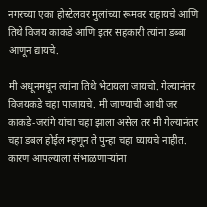नगरच्या एका होस्टेलवर मुलांच्या रूमवर राहायचे आणि तिथे विजय काकडे आणि इतर सहकारी त्यांना डब्बा आणून द्यायचे.

मी अधूनमधून त्यांना तिथे भेटायला जायचो. गेल्यानंतर विजयकडे चहा पाजायचे. मी जाण्याची आधी जर काकडे-जरांगे यांचा चहा झाला असेल तर मी गेल्यानंतर चहा डबल होईल म्हणून ते पुन्हा चहा घ्यायचे नाहीत. कारण आपल्याला संभाळणाऱ्यांना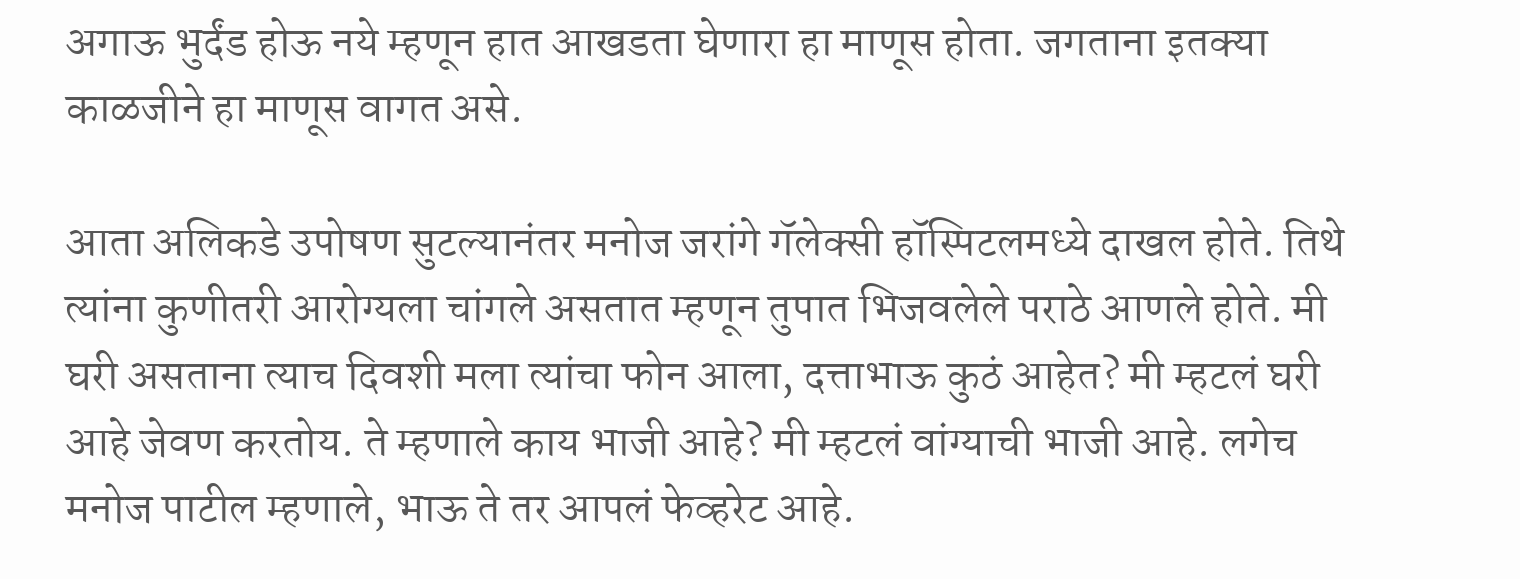अगाऊ भुर्दंड होऊ नये म्हणून हात आखडता घेणारा हा माणूस होता. जगताना इतक्या काळजीने हा माणूस वागत असे.

आता अलिकडे उपोषण सुटल्यानंतर मनोज जरांगे गॅलेक्सी हॉस्पिटलमध्ये दाखल होते. तिथे त्यांना कुणीतरी आरोग्यला चांगले असतात म्हणून तुपात भिजवलेले पराठे आणले होते. मी घरी असताना त्याच दिवशी मला त्यांचा फोन आला, दत्ताभाऊ कुठं आहेत? मी म्हटलं घरी आहे जेवण करतोय. ते म्हणाले काय भाजी आहे? मी म्हटलं वांग्याची भाजी आहे. लगेच मनोज पाटील म्हणाले, भाऊ ते तर आपलं फेव्हरेट आहे.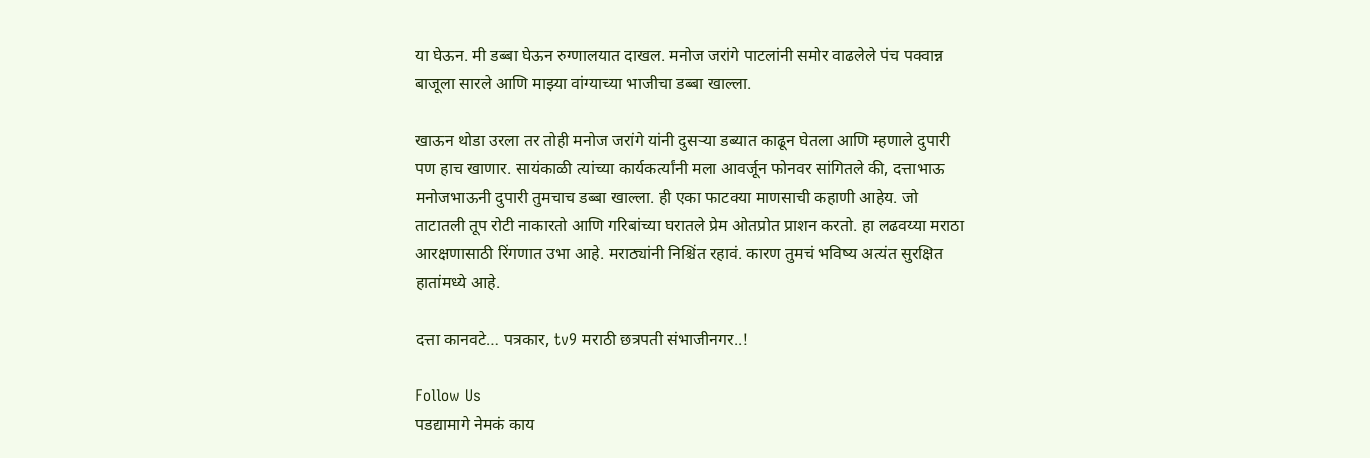या घेऊन. मी डब्बा घेऊन रुग्णालयात दाखल. मनोज जरांगे पाटलांनी समोर वाढलेले पंच पक्वान्न बाजूला सारले आणि माझ्या वांग्याच्या भाजीचा डब्बा खाल्ला.

खाऊन थोडा उरला तर तोही मनोज जरांगे यांनी दुसऱ्या डब्यात काढून घेतला आणि म्हणाले दुपारी पण हाच खाणार. सायंकाळी त्यांच्या कार्यकर्त्यांनी मला आवर्जून फोनवर सांगितले की, दत्ताभाऊ मनोजभाऊनी दुपारी तुमचाच डब्बा खाल्ला. ही एका फाटक्या माणसाची कहाणी आहेय. जो ताटातली तूप रोटी नाकारतो आणि गरिबांच्या घरातले प्रेम ओतप्रोत प्राशन करतो. हा लढवय्या मराठा आरक्षणासाठी रिंगणात उभा आहे. मराठ्यांनी निश्चिंत रहावं. कारण तुमचं भविष्य अत्यंत सुरक्षित हातांमध्ये आहे.

दत्ता कानवटे… पत्रकार, tv9 मराठी छत्रपती संभाजीनगर..!

Follow Us
पडद्यामागे नेमकं काय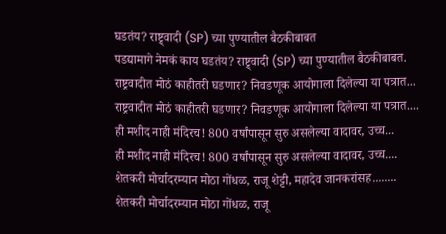घडतंय? राष्ट्र्वादी (SP) च्या पुण्यातील बैठकीबाबत
पडद्यामागे नेमकं काय घडतंय? राष्ट्र्वादी (SP) च्या पुण्यातील बैठकीबाबत.
राष्ट्रवादीत मोठं काहीतरी घडणार? निवडणूक आयोगाला दिलेल्या या पत्रात...
राष्ट्रवादीत मोठं काहीतरी घडणार? निवडणूक आयोगाला दिलेल्या या पत्रात....
ही मशीद नाही मंदिरच! 800 वर्षांपासून सुरु असलेल्या वादावर, उच्च...
ही मशीद नाही मंदिरच! 800 वर्षांपासून सुरु असलेल्या वादावर, उच्च....
शेतकरी मोर्चादरम्यान मोठा गोंधळ, राजू शेट्टी, महादेव जानकरांसह........
शेतकरी मोर्चादरम्यान मोठा गोंधळ, राजू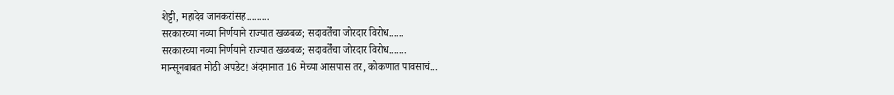शेट्टी, महादेव जानकरांसह.........
सरकारच्या नव्या निर्णयाने राज्यात खळबळ; सदावर्तेंचा जोरदार विरोध......
सरकारच्या नव्या निर्णयाने राज्यात खळबळ; सदावर्तेंचा जोरदार विरोध.......
मान्सूनबाबत मोठी अपडेट! अंदमानात 16 मेच्या आसपास तर, कोकणात पावसाचं...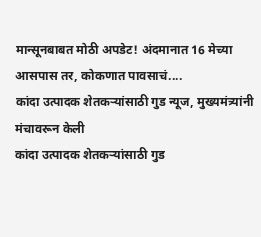मान्सूनबाबत मोठी अपडेट! अंदमानात 16 मेच्या आसपास तर, कोकणात पावसाचं....
कांदा उत्पादक शेतकऱ्यांसाठी गुड न्यूज, मुख्यमंत्र्यांनी मंचावरून केली
कांदा उत्पादक शेतकऱ्यांसाठी गुड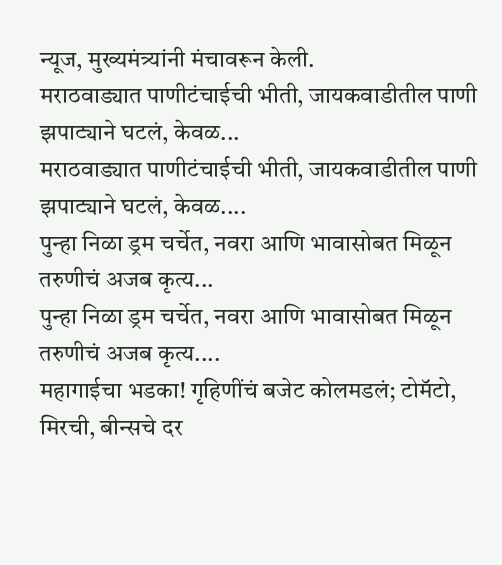न्यूज, मुख्यमंत्र्यांनी मंचावरून केली.
मराठवाड्यात पाणीटंचाईची भीती, जायकवाडीतील पाणी झपाट्याने घटलं, केवळ...
मराठवाड्यात पाणीटंचाईची भीती, जायकवाडीतील पाणी झपाट्याने घटलं, केवळ....
पुन्हा निळा ड्रम चर्चेत, नवरा आणि भावासोबत मिळून तरुणीचं अजब कृत्य...
पुन्हा निळा ड्रम चर्चेत, नवरा आणि भावासोबत मिळून तरुणीचं अजब कृत्य....
महागाईचा भडका! गृहिणींचं बजेट कोलमडलं; टोमॅटो, मिरची, बीन्सचे दर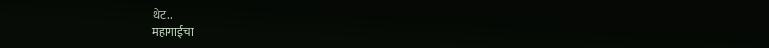थेट..
महागाईचा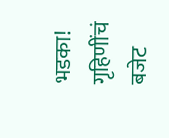भडका! गृहिणींचं बजेट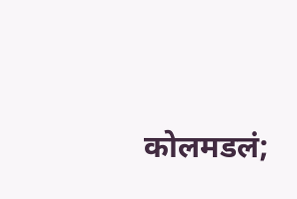कोलमडलं;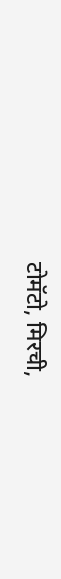टोमॅटो, मिरची,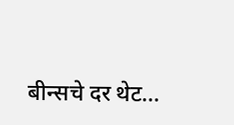बीन्सचे दर थेट...